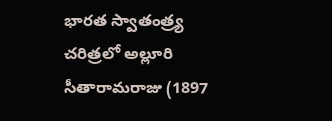భారత స్వాతంత్ర్య చరిత్రలో అల్లూరి సీతారామరాజు (1897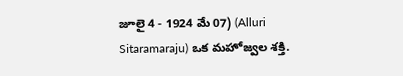జూలై 4 - 1924 మే 07) (Alluri Sitaramaraju) ఒక మహోజ్వల శక్తి.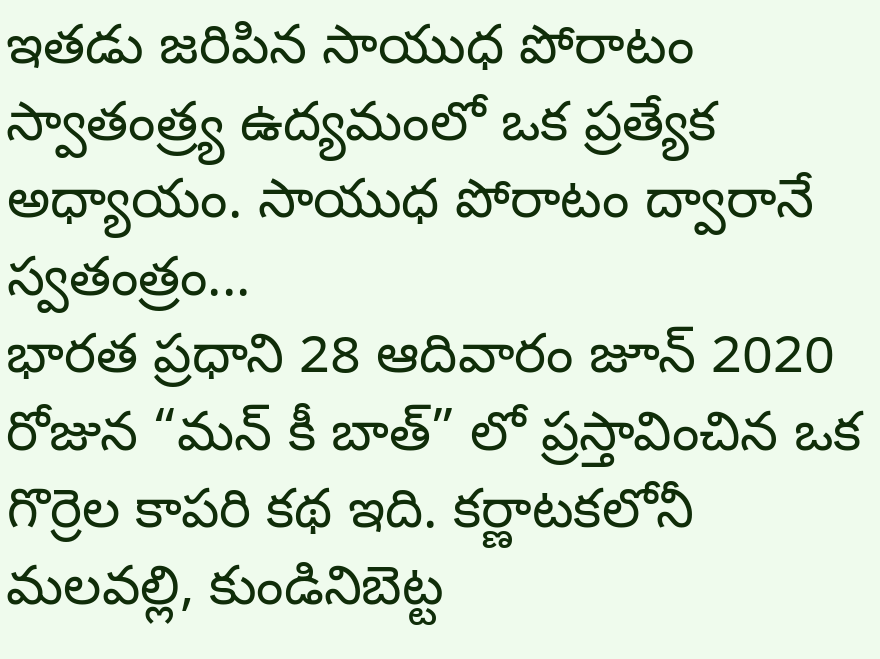ఇతడు జరిపిన సాయుధ పోరాటం స్వాతంత్ర్య ఉద్యమంలో ఒక ప్రత్యేక అధ్యాయం. సాయుధ పోరాటం ద్వారానే స్వతంత్రం...
భారత ప్రధాని 28 ఆదివారం జూన్ 2020 రోజున “మన్ కీ బాత్” లో ప్రస్తావించిన ఒక గొర్రెల కాపరి కథ ఇది. కర్ణాటకలోనీ మలవల్లి, కుండినిబెట్ట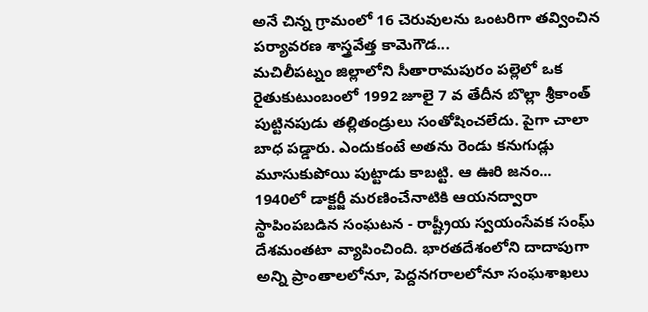అనే చిన్న గ్రామంలో 16 చెరువులను ఒంటరిగా తవ్వించిన పర్యావరణ శాస్త్రవేత్త కామెగౌడ...
మచిలీపట్నం జిల్లాలోని సీతారామపురం పల్లెలో ఒక రైతుకుటుంబంలో 1992 జూలై 7 వ తేదీన బొల్లా శ్రీకాంత్ పుట్టినపుడు తల్లితండ్రులు సంతోషించలేదు. పైగా చాలా బాధ పడ్డారు. ఎందుకంటే అతను రెండు కనుగుడ్లు మూసుకుపోయి పుట్టాడు కాబట్టి. ఆ ఊరి జనం...
1940లో డాక్టర్జీ మరణించేనాటికి ఆయనద్వారా స్థాపింపబడిన సంఘటన - రాష్ట్రీయ స్వయంసేవక సంఘ్ దేశమంతటా వ్యాపించింది. భారతదేశంలోని దాదాపుగా అన్ని ప్రాంతాలలోనూ, పెద్దనగరాలలోనూ సంఘశాఖలు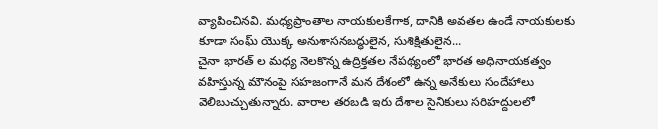వ్యాపించినవి. మధ్యప్రాంతాల నాయకులకేగాక, దానికి అవతల ఉండే నాయకులకు కూడా సంఘ్ యొక్క అనుశాసనబద్ధులైన, సుశిక్షితులైన...
చైనా భారత్ ల మధ్య నెలకొన్న ఉద్రిక్తతల నేపథ్యంలో భారత అధినాయకత్వం వహిస్తున్న మౌనంపై సహజంగానే మన దేశంలో ఉన్న అనేకులు సందేహాలు వెలిబుచ్చుతున్నారు. వారాల తరబడి ఇరు దేశాల సైనికులు సరిహద్దులలో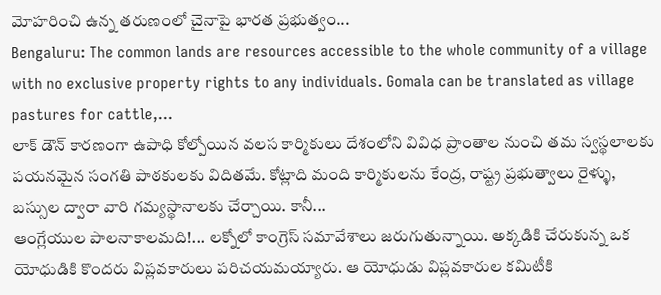మోహరించి ఉన్న తరుణంలో చైనాపై భారత ప్రభుత్వం...
Bengaluru: The common lands are resources accessible to the whole community of a village with no exclusive property rights to any individuals. Gomala can be translated as village pastures for cattle,...
లాక్ డౌన్ కారణంగా ఉపాధి కోల్పోయిన వలస కార్మికులు దేశంలోని వివిధ ప్రాంతాల నుంచి తమ స్వస్థలాలకు పయనమైన సంగతి పాఠకులకు విదితమే. కోట్లాది మంది కార్మికులను కేంద్ర, రాష్ట్ర ప్రభుత్వాలు రైళ్ళు, బస్సుల ద్వారా వారి గమ్యస్థానాలకు చేర్చాయి. కానీ...
ఆంగ్లేయుల పాలనాకాలమది!... లక్నోలో కాంగ్రెస్ సమావేశాలు జరుగుతున్నాయి. అక్కడికి చేరుకున్న ఒక యోధుడికి కొందరు విప్లవకారులు పరిచయమయ్యారు. ఆ యోధుడు విప్లవకారుల కమిటీకి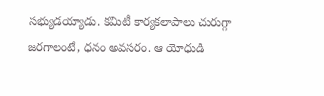సభ్యుడయ్యాడు. కమిటీ కార్యకలాపాలు చురుగ్గా జరగాలంటే, ధనం అవసరం. ఆ యోధుడి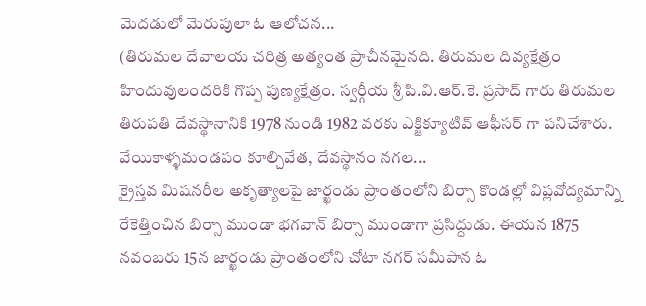మెదడులో మెరుపులా ఓ ఆలోచన...
(తిరుమల దేవాలయ చరిత్ర అత్యంత ప్రాచీనమైనది. తిరుమల దివ్యక్షేత్రం హిందువులందరికి గొప్ప పుణ్యక్షేత్రం. స్వర్గీయ శ్రీ పి.వి.ఆర్.కె. ప్రసాద్ గారు తిరుమల తిరుపతి దేవస్థానానికి 1978 నుండి 1982 వరకు ఎక్జిక్యూటివ్ ఆఫీసర్ గా పనిచేశారు. వేయికాళ్ళమండపం కూల్చివేత, దేవస్థానం నగల...
క్రైస్తవ మిషనరీల అకృత్యాలపై జార్ఖండు ప్రాంతంలోని బిర్సా కొండల్లో విప్లవోద్యమాన్ని రేకెత్తించిన బిర్సా ముండా భగవాన్ బిర్సా ముండాగా ప్రసిద్దుడు. ఈయన 1875 నవంబరు 15న జార్ఖండు ప్రాంతంలోని చోటా నగర్ సమీపాన ఓ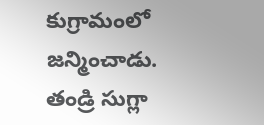కుగ్రామంలో జన్మించాడు. తండ్రి సుగ్లా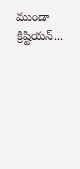ముండా క్రిష్టియన్...